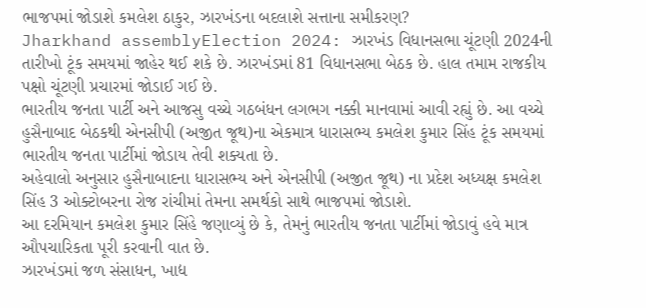ભાજપમાં જોડાશે કમલેશ ઠાકુર, ઝારખંડના બદલાશે સત્તાના સમીકરણ?
Jharkhand assemblyElection 2024: ઝારખંડ વિધાનસભા ચૂંટણી 2024ની તારીખો ટૂંક સમયમાં જાહેર થઈ શકે છે. ઝારખંડમાં 81 વિધાનસભા બેઠક છે. હાલ તમામ રાજકીય પક્ષો ચૂંટણી પ્રચારમાં જોડાઈ ગઈ છે.
ભારતીય જનતા પાર્ટી અને આજસુ વચ્ચે ગઠબંધન લગભગ નક્કી માનવામાં આવી રહ્યું છે. આ વચ્ચે હુસૈનાબાદ બેઠકથી એનસીપી (અજીત જૂથ)ના એકમાત્ર ધારાસભ્ય કમલેશ કુમાર સિંહ ટૂંક સમયમાં ભારતીય જનતા પાર્ટીમાં જોડાય તેવી શક્યતા છે.
અહેવાલો અનુસાર હુસૈનાબાદના ધારાસભ્ય અને એનસીપી (અજીત જૂથ) ના પ્રદેશ અધ્યક્ષ કમલેશ સિંહ 3 ઓક્ટોબરના રોજ રાંચીમાં તેમના સમર્થકો સાથે ભાજપમાં જોડાશે.
આ દરમિયાન કમલેશ કુમાર સિંહે જણાવ્યું છે કે, તેમનું ભારતીય જનતા પાર્ટીમાં જોડાવું હવે માત્ર ઔપચારિકતા પૂરી કરવાની વાત છે.
ઝારખંડમાં જળ સંસાધન, ખાદ્ય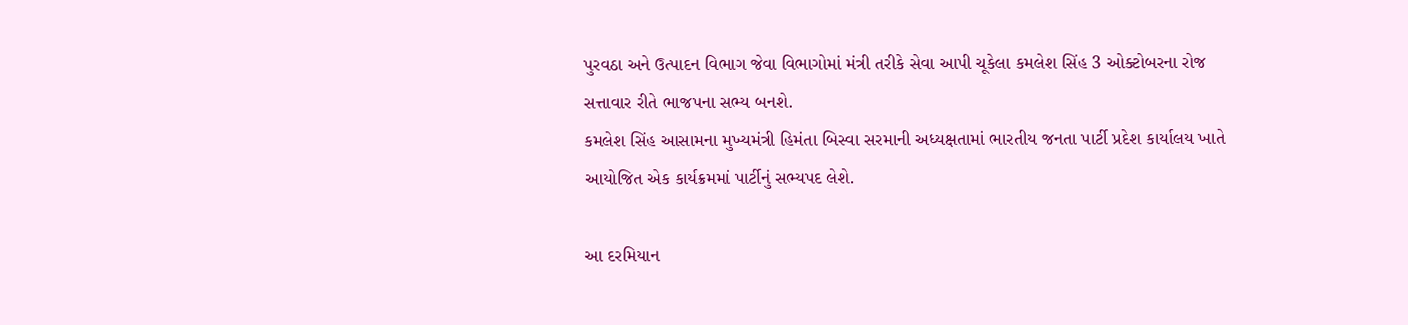પુરવઠા અને ઉત્પાદન વિભાગ જેવા વિભાગોમાં મંત્રી તરીકે સેવા આપી ચૂકેલા કમલેશ સિંહ 3 ઓક્ટોબરના રોજ સત્તાવાર રીતે ભાજપના સભ્ય બનશે.
કમલેશ સિંહ આસામના મુખ્યમંત્રી હિમંતા બિસ્વા સરમાની અધ્યક્ષતામાં ભારતીય જનતા પાર્ટી પ્રદેશ કાર્યાલય ખાતે આયોજિત એક કાર્યક્રમમાં પાર્ટીનું સભ્યપદ લેશે.

આ દરમિયાન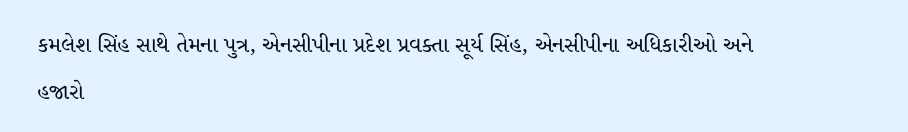કમલેશ સિંહ સાથે તેમના પુત્ર, એનસીપીના પ્રદેશ પ્રવક્તા સૂર્ય સિંહ, એનસીપીના અધિકારીઓ અને હજારો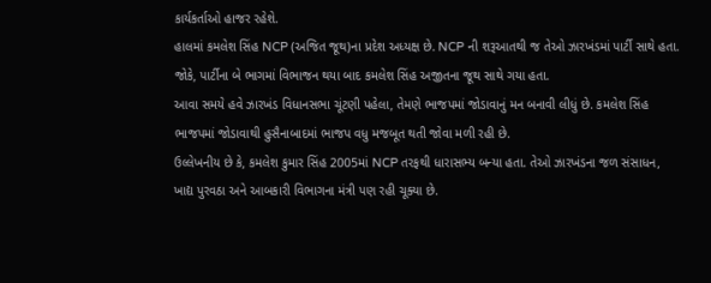કાર્યકર્તાઓ હાજર રહેશે.
હાલમાં કમલેશ સિંહ NCP (અજિત જૂથ)ના પ્રદેશ અધ્યક્ષ છે. NCP ની શરૂઆતથી જ તેઓ ઝારખંડમાં પાર્ટી સાથે હતા. જોકે, પાર્ટીના બે ભાગમાં વિભાજન થયા બાદ કમલેશ સિંહ અજીતના જૂથ સાથે ગયા હતા.
આવા સમયે હવે ઝારખંડ વિધાનસભા ચૂંટણી પહેલા, તેમણે ભાજપમાં જોડાવાનું મન બનાવી લીધું છે. કમલેશ સિંહ ભાજપમાં જોડાવાથી હુસૈનાબાદમાં ભાજપ વધુ મજબૂત થતી જોવા મળી રહી છે.
ઉલ્લેખનીય છે કે, કમલેશ કુમાર સિંહ 2005માં NCP તરફથી ધારાસભ્ય બન્યા હતા. તેઓ ઝારખંડના જળ સંસાધન, ખાદ્ય પુરવઠા અને આબકારી વિભાગના મંત્રી પણ રહી ચૂક્યા છે.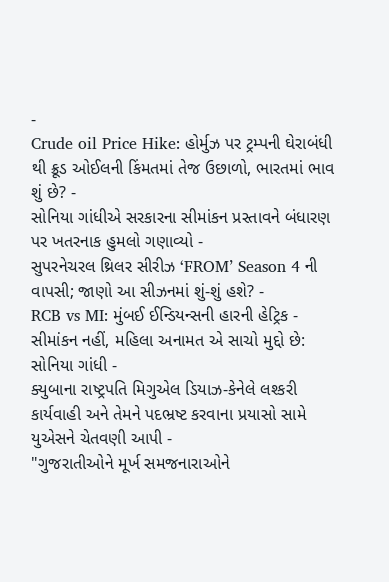-
Crude oil Price Hike: હોર્મુઝ પર ટ્રમ્પની ઘેરાબંધી થી ક્રૂડ ઓઈલની કિંમતમાં તેજ ઉછાળો, ભારતમાં ભાવ શું છે? -
સોનિયા ગાંધીએ સરકારના સીમાંકન પ્રસ્તાવને બંધારણ પર ખતરનાક હુમલો ગણાવ્યો -
સુપરનેચરલ થ્રિલર સીરીઝ ‘FROM’ Season 4 ની વાપસી; જાણો આ સીઝનમાં શું-શું હશે? -
RCB vs MI: મુંબઈ ઈન્ડિયન્સની હારની હેટ્રિક -
સીમાંકન નહીં, મહિલા અનામત એ સાચો મુદ્દો છે: સોનિયા ગાંધી -
ક્યુબાના રાષ્ટ્રપતિ મિગુએલ ડિયાઝ-કેનેલે લશ્કરી કાર્યવાહી અને તેમને પદભ્રષ્ટ કરવાના પ્રયાસો સામે યુએસને ચેતવણી આપી -
"ગુજરાતીઓને મૂર્ખ સમજનારાઓને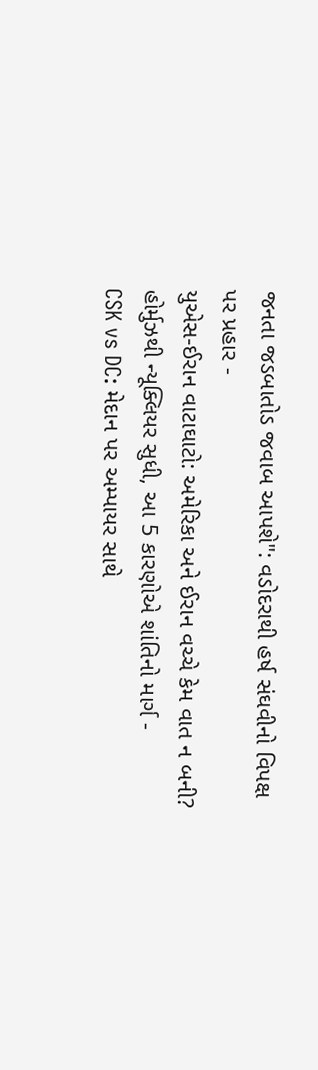જનતા જડબાતોડ જવાબ આપશે": વડોદરાથી હર્ષ સંઘવીનો વિપક્ષ પર પ્રહાર -
યુએસ-ઈરાન વાટાઘાટો: અમેરિકા અને ઈરાન વચ્ચે કેમ વાત ન બની? હોર્મુઝથી ન્યૂક્લિયર સુધી, આ 5 કારણોએ શાંતિનો માર્ગ -
CSK vs DC: મેદાન પર અમ્પાયર સાથે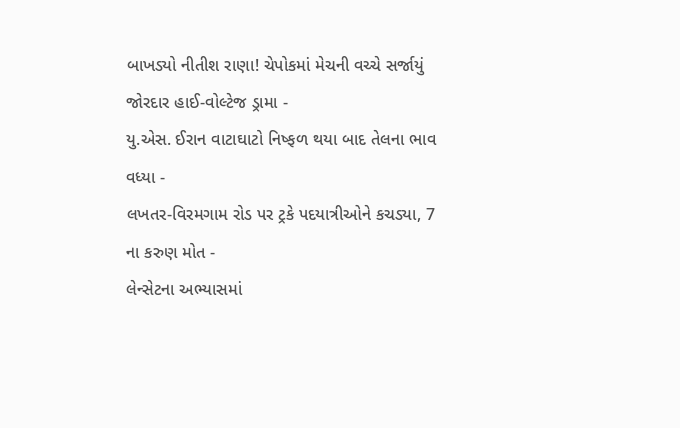બાખડ્યો નીતીશ રાણા! ચેપોકમાં મેચની વચ્ચે સર્જાયું જોરદાર હાઈ-વોલ્ટેજ ડ્રામા -
યુ.એસ. ઈરાન વાટાઘાટો નિષ્ફળ થયા બાદ તેલના ભાવ વધ્યા -
લખતર-વિરમગામ રોડ પર ટ્રકે પદયાત્રીઓને કચડ્યા, 7 ના કરુણ મોત -
લેન્સેટના અભ્યાસમાં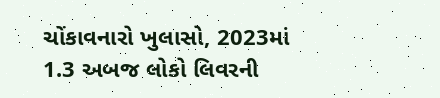ચોંકાવનારો ખુલાસો, 2023માં 1.3 અબજ લોકો લિવરની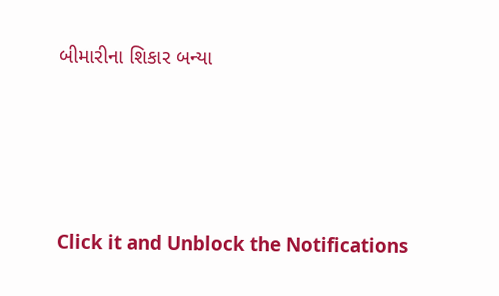બીમારીના શિકાર બન્યા






Click it and Unblock the Notifications